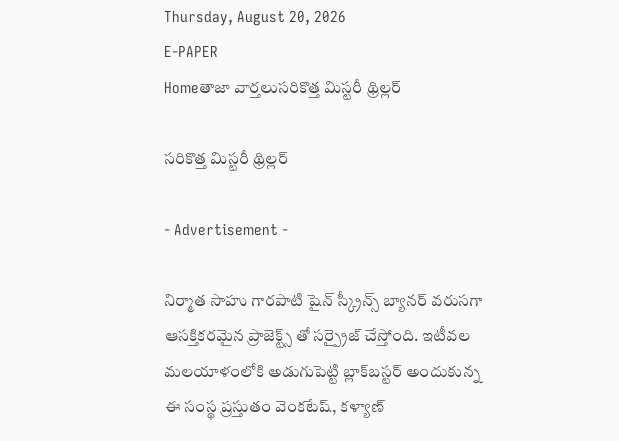Thursday, August 20, 2026
E-PAPER
Homeతాజా వార్తలుసరికొత్త మిస్టరీ థ్రిల్లర్‌

సరికొత్త మిస్టరీ థ్రిల్లర్‌

- Advertisement -

నిర్మాత సాహు గారపాటి షైన్ స్క్రీన్స్ బ్యానర్ వరుసగా ఆసక్తికరమైన ప్రాజెక్ట్స్ తో సర్ప్రైజ్ చేస్తోంది. ఇటీవల మలయాళంలోకి అడుగుపెట్టి బ్లాక్‌బస్టర్ అందుకున్న ఈ సంస్థ ప్రస్తుతం వెంకటేష్, కళ్యాణ్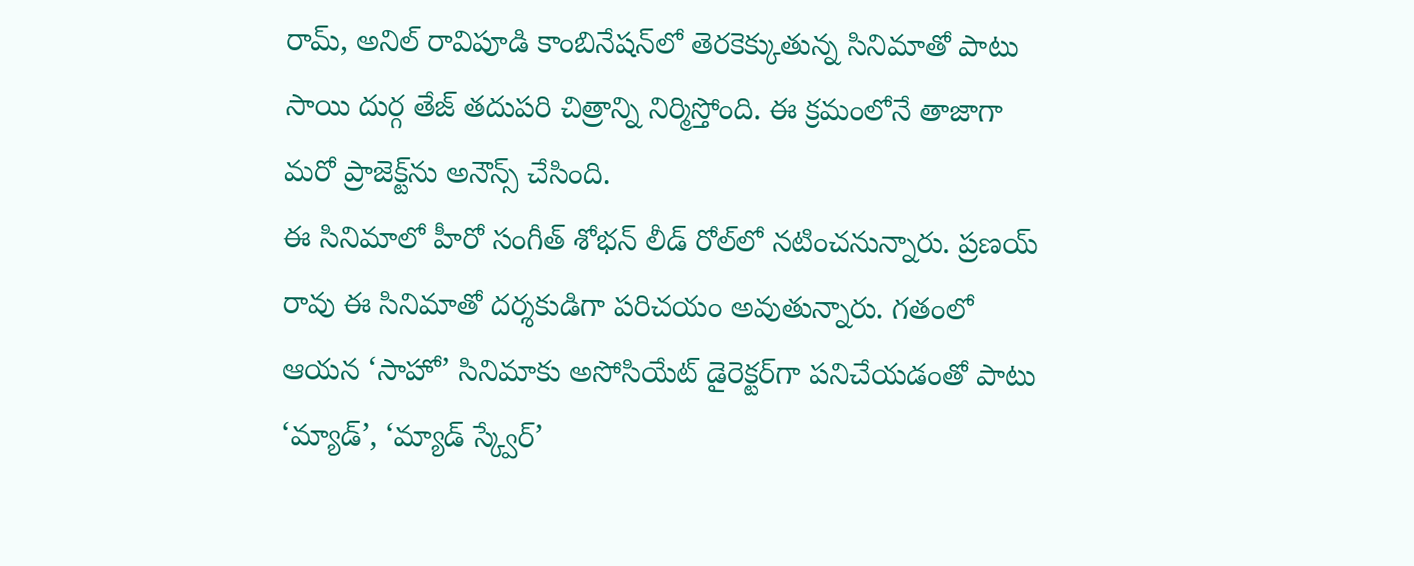రామ్, అనిల్ రావిపూడి కాంబినేషన్‌లో తెరకెక్కుతున్న సినిమాతో పాటు సాయి దుర్గ తేజ్ తదుపరి చిత్రాన్ని నిర్మిస్తోంది. ఈ క్రమంలోనే తాజాగా మరో ప్రాజెక్ట్‌ను అనౌన్స్ చేసింది.
ఈ సినిమాలో హీరో సంగీత్ శోభన్ లీడ్ రోల్‌లో నటించనున్నారు. ప్రణయ్ రావు ఈ సినిమాతో దర్శకుడిగా పరిచయం అవుతున్నారు. గతంలో ఆయన ‘సాహో’ సినిమాకు అసోసియేట్ డైరెక్టర్‌గా పనిచేయడంతో పాటు ‘మ్యాడ్’, ‘మ్యాడ్ స్క్వేర్’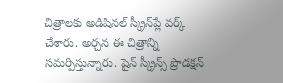చిత్రాలకు అడిషినల్ స్క్రీన్‌ప్లే వర్క్ చేశారు. అర్చన ఈ చిత్రాన్ని సమర్పిస్తున్నారు. షైన్ స్క్రీన్స్ ప్రొడక్షన్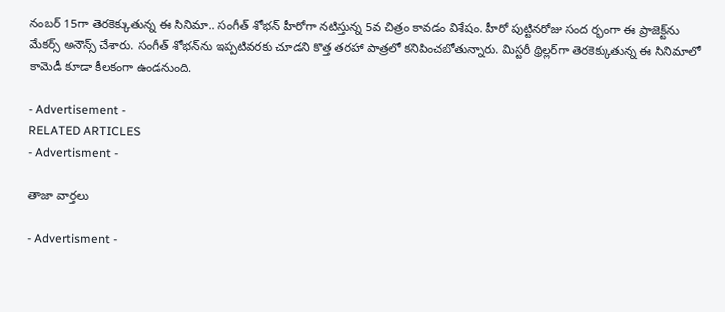నంబర్ 15గా తెరకెక్కుతున్న ఈ సినిమా.. సంగీత్ శోభన్ హీరోగా నటిస్తున్న 5వ చిత్రం కావడం విశేషం. హీరో పుట్టినరోజు సంద ర్భంగా ఈ ప్రాజెక్ట్‌ను మేకర్స్ అనౌన్స్ చేశారు. సంగీత్ శోభన్‌ను ఇప్పటివరకు చూడని కొత్త తరహా పాత్రలో కనిపించబోతున్నారు. మిస్టరీ థ్రిల్లర్‌గా తెరకెక్కుతున్న ఈ సినిమాలో కామెడీ కూడా కీలకంగా ఉండనుంది.

- Advertisement -
RELATED ARTICLES
- Advertisment -

తాజా వార్తలు

- Advertisment -